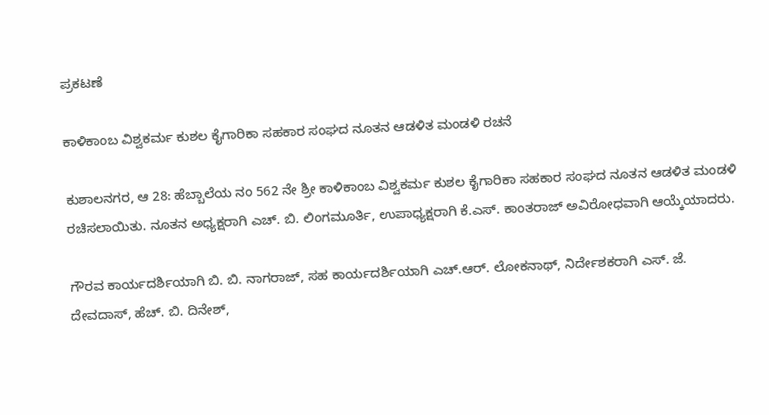ಪ್ರಕಟಣೆ

ಕಾಳಿಕಾಂಬ ವಿಶ್ವಕರ್ಮ ಕುಶಲ ಕೈಗಾರಿಕಾ ಸಹಕಾರ ಸಂಘದ ನೂತನ ಆಡಳಿತ ಮಂಡಳಿ ರಚನೆ

ಕುಶಾಲನಗರ, ಆ 28: ಹೆಬ್ಬಾಲೆಯ ನಂ 562 ನೇ ಶ್ರೀ ಕಾಳಿಕಾಂಬ ವಿಶ್ವಕರ್ಮ ಕುಶಲ ಕೈಗಾರಿಕಾ ಸಹಕಾರ ಸಂಘದ ನೂತನ ಆಡಳಿತ ಮಂಡಳಿ ರಚಿಸಲಾಯಿತು. ನೂತನ ಅಧ್ಯಕ್ಷರಾಗಿ ಎಚ್. ಬಿ‌. ಲಿಂಗಮೂರ್ತಿ, ಉಪಾಧ್ಯಕ್ಷರಾಗಿ ಕೆ.ಎಸ್. ಕಾಂತರಾಜ್ ಅವಿರೋಧವಾಗಿ ಆಯ್ಕೆಯಾದರು.

ಗೌರವ ಕಾರ್ಯದರ್ಶಿಯಾಗಿ ಬಿ. ಬಿ. ನಾಗರಾಜ್, ಸಹ ಕಾರ್ಯದರ್ಶಿಯಾಗಿ ಎಚ್.ಆರ್. ಲೋಕನಾಥ್, ನಿರ್ದೇಶಕರಾಗಿ ಎಸ್. ಜೆ. ದೇವದಾಸ್, ಹೆಚ್. ಬಿ. ದಿನೇಶ್,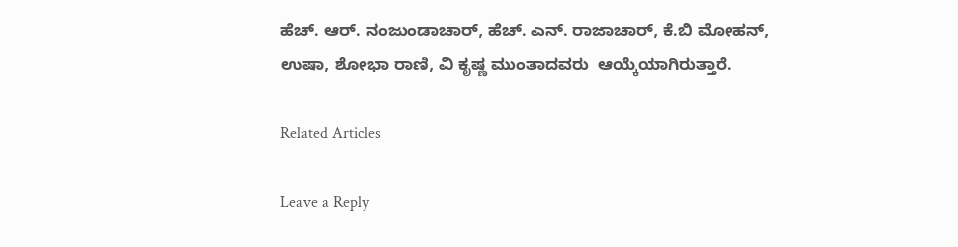ಹೆಚ್. ಆರ್. ನಂಜುಂಡಾಚಾರ್, ಹೆಚ್. ಎನ್. ರಾಜಾಚಾರ್, ಕೆ.ಬಿ ಮೋಹನ್, ಉಷಾ, ಶೋಭಾ ರಾಣಿ, ವಿ ಕೃಷ್ಣ ಮುಂತಾದವರು  ಆಯ್ಕೆಯಾಗಿರುತ್ತಾರೆ.

Related Articles

Leave a Reply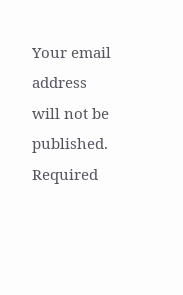Your email address will not be published. Required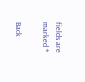fields are marked *

Back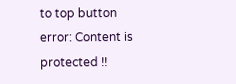to top button
error: Content is protected !!